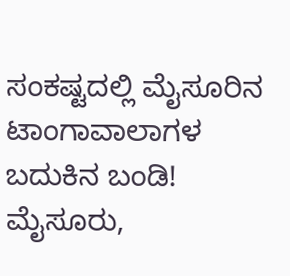ಸಂಕಷ್ಟದಲ್ಲಿ ಮೈಸೂರಿನ ಟಾಂಗಾವಾಲಾಗಳ ಬದುಕಿನ ಬಂಡಿ!
ಮೈಸೂರು,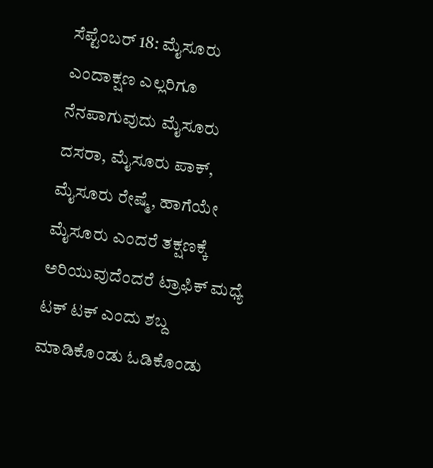ಸೆಪ್ಟೆಂಬರ್ 18: ಮೈಸೂರು ಎಂದಾಕ್ಷಣ ಎಲ್ಲರಿಗೂ ನೆನಪಾಗುವುದು ಮೈಸೂರು ದಸರಾ, ಮೈಸೂರು ಪಾಕ್, ಮೈಸೂರು ರೇಷ್ಮೆ, ಹಾಗೆಯೇ ಮೈಸೂರು ಎಂದರೆ ತಕ್ಷಣಕ್ಕೆ ಅರಿಯುವುದೆಂದರೆ ಟ್ರಾಫಿಕ್ ಮಧ್ಯೆ ಟಕ್ ಟಕ್ ಎಂದು ಶಬ್ದ ಮಾಡಿಕೊಂಡು ಓಡಿಕೊಂಡು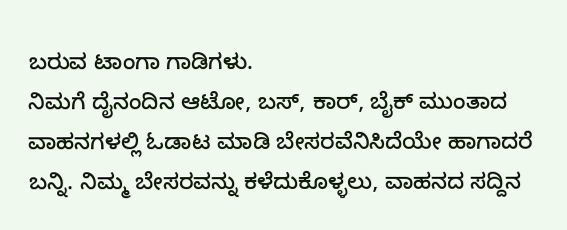ಬರುವ ಟಾಂಗಾ ಗಾಡಿಗಳು.
ನಿಮಗೆ ದೈನಂದಿನ ಆಟೋ, ಬಸ್, ಕಾರ್, ಬೈಕ್ ಮುಂತಾದ ವಾಹನಗಳಲ್ಲಿ ಓಡಾಟ ಮಾಡಿ ಬೇಸರವೆನಿಸಿದೆಯೇ ಹಾಗಾದರೆ ಬನ್ನಿ. ನಿಮ್ಮ ಬೇಸರವನ್ನು ಕಳೆದುಕೊಳ್ಳಲು, ವಾಹನದ ಸದ್ದಿನ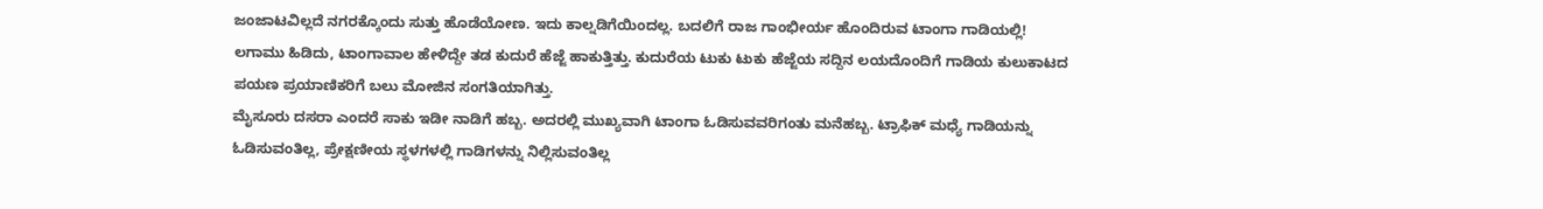ಜಂಜಾಟವಿಲ್ಲದೆ ನಗರಕ್ಕೊಂದು ಸುತ್ತು ಹೊಡೆಯೋಣ. ಇದು ಕಾಲ್ನಡಿಗೆಯಿಂದಲ್ಲ. ಬದಲಿಗೆ ರಾಜ ಗಾಂಭೀರ್ಯ ಹೊಂದಿರುವ ಟಾಂಗಾ ಗಾಡಿಯಲ್ಲಿ!
ಲಗಾಮು ಹಿಡಿದು, ಟಾಂಗಾವಾಲ ಹೇಳಿದ್ದೇ ತಡ ಕುದುರೆ ಹೆಜ್ಜೆ ಹಾಕುತ್ತಿತ್ತು. ಕುದುರೆಯ ಟುಕು ಟುಕು ಹೆಜ್ಜೆಯ ಸದ್ದಿನ ಲಯದೊಂದಿಗೆ ಗಾಡಿಯ ಕುಲುಕಾಟದ ಪಯಣ ಪ್ರಯಾಣಿಕರಿಗೆ ಬಲು ಮೋಜಿನ ಸಂಗತಿಯಾಗಿತ್ತು.
ಮೈಸೂರು ದಸರಾ ಎಂದರೆ ಸಾಕು ಇಡೀ ನಾಡಿಗೆ ಹಬ್ಬ. ಅದರಲ್ಲಿ ಮುಖ್ಯವಾಗಿ ಟಾಂಗಾ ಓಡಿಸುವವರಿಗಂತು ಮನೆಹಬ್ಬ. ಟ್ರಾಫಿಕ್ ಮಧ್ಯೆ ಗಾಡಿಯನ್ನು ಓಡಿಸುವಂತಿಲ್ಲ, ಪ್ರೇಕ್ಷಣೀಯ ಸ್ಥಳಗಳಲ್ಲಿ ಗಾಡಿಗಳನ್ನು ನಿಲ್ಲಿಸುವಂತಿಲ್ಲ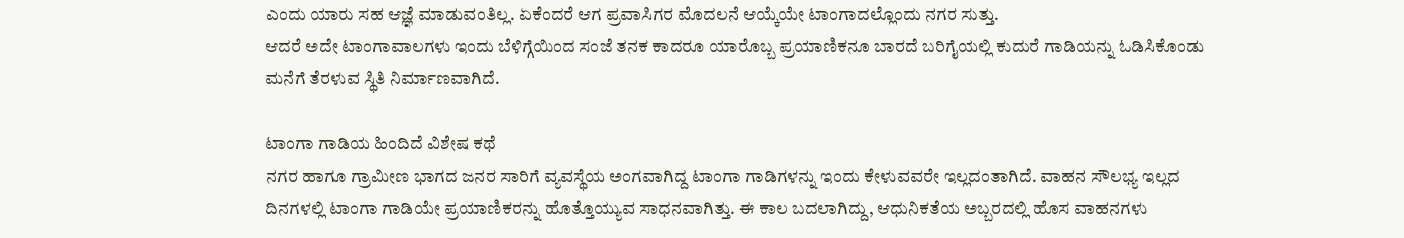ಎಂದು ಯಾರು ಸಹ ಆಜ್ಞೆ ಮಾಡುವಂತಿಲ್ಲ. ಏಕೆಂದರೆ ಆಗ ಪ್ರವಾಸಿಗರ ಮೊದಲನೆ ಆಯ್ಕೆಯೇ ಟಾಂಗಾದಲ್ಲೊಂದು ನಗರ ಸುತ್ತು.
ಆದರೆ ಅದೇ ಟಾಂಗಾವಾಲಗಳು ಇಂದು ಬೆಳಿಗ್ಗೆಯಿಂದ ಸಂಜೆ ತನಕ ಕಾದರೂ ಯಾರೊಬ್ಬ ಪ್ರಯಾಣಿಕನೂ ಬಾರದೆ ಬರಿಗೈಯಲ್ಲಿ ಕುದುರೆ ಗಾಡಿಯನ್ನು ಓಡಿಸಿಕೊಂಡು ಮನೆಗೆ ತೆರಳುವ ಸ್ಥಿತಿ ನಿರ್ಮಾಣವಾಗಿದೆ.

ಟಾಂಗಾ ಗಾಡಿಯ ಹಿಂದಿದೆ ವಿಶೇಷ ಕಥೆ
ನಗರ ಹಾಗೂ ಗ್ರಾಮೀಣ ಭಾಗದ ಜನರ ಸಾರಿಗೆ ವ್ಯವಸ್ಥೆಯ ಅಂಗವಾಗಿದ್ದ ಟಾಂಗಾ ಗಾಡಿಗಳನ್ನು ಇಂದು ಕೇಳುವವರೇ ಇಲ್ಲದಂತಾಗಿದೆ. ವಾಹನ ಸೌಲಭ್ಯ ಇಲ್ಲದ ದಿನಗಳಲ್ಲಿ ಟಾಂಗಾ ಗಾಡಿಯೇ ಪ್ರಯಾಣಿಕರನ್ನು ಹೊತ್ತೊಯ್ಯುವ ಸಾಧನವಾಗಿತ್ತು. ಈ ಕಾಲ ಬದಲಾಗಿದ್ದು, ಆಧುನಿಕತೆಯ ಅಬ್ಬರದಲ್ಲಿ ಹೊಸ ವಾಹನಗಳು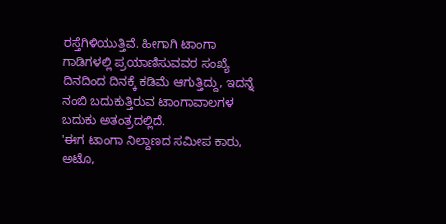ರಸ್ತೆಗಿಳಿಯುತ್ತಿವೆ. ಹೀಗಾಗಿ ಟಾಂಗಾ ಗಾಡಿಗಳಲ್ಲಿ ಪ್ರಯಾಣಿಸುವವರ ಸಂಖ್ಯೆ ದಿನದಿಂದ ದಿನಕ್ಕೆ ಕಡಿಮೆ ಆಗುತ್ತಿದ್ದು, ಇದನ್ನೆ ನಂಬಿ ಬದುಕುತ್ತಿರುವ ಟಾಂಗಾವಾಲಗಳ ಬದುಕು ಅತಂತ್ರದಲ್ಲಿದೆ.
'ಈಗ ಟಾಂಗಾ ನಿಲ್ದಾಣದ ಸಮೀಪ ಕಾರು, ಅಟೊ,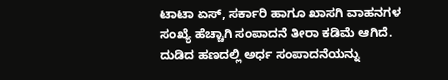ಟಾಟಾ ಏಸ್, ಸರ್ಕಾರಿ ಹಾಗೂ ಖಾಸಗಿ ವಾಹನಗಳ ಸಂಖ್ಯೆ ಹೆಚ್ಚಾಗಿ ಸಂಪಾದನೆ ತೀರಾ ಕಡಿಮೆ ಆಗಿದೆ. ದುಡಿದ ಹಣದಲ್ಲಿ ಅರ್ಧ ಸಂಪಾದನೆಯನ್ನು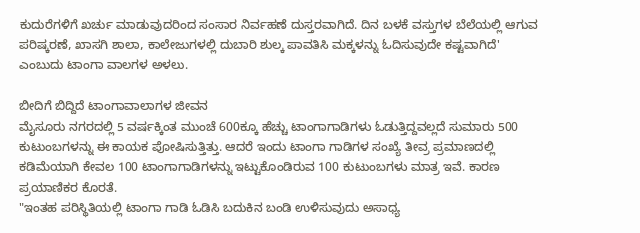ಕುದುರೆಗಳಿಗೆ ಖರ್ಚು ಮಾಡುವುದರಿಂದ ಸಂಸಾರ ನಿರ್ವಹಣೆ ದುಸ್ತರವಾಗಿದೆ. ದಿನ ಬಳಕೆ ವಸ್ತುಗಳ ಬೆಲೆಯಲ್ಲಿ ಆಗುವ ಪರಿಷ್ಕರಣೆ, ಖಾಸಗಿ ಶಾಲಾ, ಕಾಲೇಜುಗಳಲ್ಲಿ ದುಬಾರಿ ಶುಲ್ಕ ಪಾವತಿಸಿ ಮಕ್ಕಳನ್ನು ಓದಿಸುವುದೇ ಕಷ್ಟವಾಗಿದೆ' ಎಂಬುದು ಟಾಂಗಾ ವಾಲಗಳ ಅಳಲು.

ಬೀದಿಗೆ ಬಿದ್ದಿದೆ ಟಾಂಗಾವಾಲಾಗಳ ಜೀವನ
ಮೈಸೂರು ನಗರದಲ್ಲಿ 5 ವರ್ಷಕ್ಕಿಂತ ಮುಂಚೆ 600ಕ್ಕೂ ಹೆಚ್ಚು ಟಾಂಗಾಗಾಡಿಗಳು ಓಡುತ್ತಿದ್ದವಲ್ಲದೆ ಸುಮಾರು 500 ಕುಟುಂಬಗಳನ್ನು ಈ ಕಾಯಕ ಪೋಷಿಸುತ್ತಿತ್ತು. ಆದರೆ ಇಂದು ಟಾಂಗಾ ಗಾಡಿಗಳ ಸಂಖ್ಯೆ ತೀವ್ರ ಪ್ರಮಾಣದಲ್ಲಿ ಕಡಿಮೆಯಾಗಿ ಕೇವಲ 100 ಟಾಂಗಾಗಾಡಿಗಳನ್ನು ಇಟ್ಟುಕೊಂಡಿರುವ 100 ಕುಟುಂಬಗಳು ಮಾತ್ರ ಇವೆ. ಕಾರಣ ಪ್ರಯಾಣಿಕರ ಕೊರತೆ.
"ಇಂತಹ ಪರಿಸ್ಥಿತಿಯಲ್ಲಿ ಟಾಂಗಾ ಗಾಡಿ ಓಡಿಸಿ ಬದುಕಿನ ಬಂಡಿ ಉಳಿಸುವುದು ಅಸಾಧ್ಯ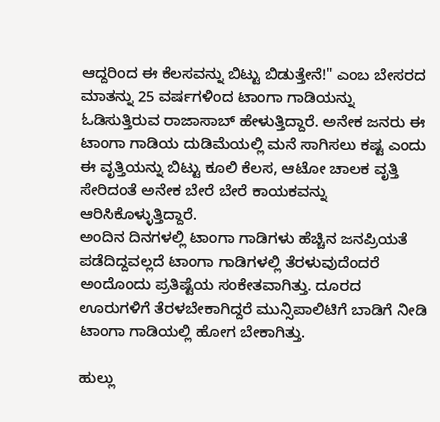ಆದ್ದರಿಂದ ಈ ಕೆಲಸವನ್ನು ಬಿಟ್ಟು ಬಿಡುತ್ತೇನೆ!" ಎಂಬ ಬೇಸರದ ಮಾತನ್ನು 25 ವರ್ಷಗಳಿಂದ ಟಾಂಗಾ ಗಾಡಿಯನ್ನು ಓಡಿಸುತ್ತಿರುವ ರಾಜಾಸಾಬ್ ಹೇಳುತ್ತಿದ್ದಾರೆ. ಅನೇಕ ಜನರು ಈ ಟಾಂಗಾ ಗಾಡಿಯ ದುಡಿಮೆಯಲ್ಲಿ ಮನೆ ಸಾಗಿಸಲು ಕಷ್ಟ ಎಂದು ಈ ವೃತ್ತಿಯನ್ನು ಬಿಟ್ಟು ಕೂಲಿ ಕೆಲಸ, ಆಟೋ ಚಾಲಕ ವೃತ್ತಿ ಸೇರಿದಂತೆ ಅನೇಕ ಬೇರೆ ಬೇರೆ ಕಾಯಕವನ್ನು ಆರಿಸಿಕೊಳ್ಳುತ್ತಿದ್ದಾರೆ.
ಅಂದಿನ ದಿನಗಳಲ್ಲಿ ಟಾಂಗಾ ಗಾಡಿಗಳು ಹೆಚ್ಚಿನ ಜನಪ್ರಿಯತೆ ಪಡೆದಿದ್ದವಲ್ಲದೆ ಟಾಂಗಾ ಗಾಡಿಗಳಲ್ಲಿ ತೆರಳುವುದೆಂದರೆ ಅಂದೊಂದು ಪ್ರತಿಷ್ಟೆಯ ಸಂಕೇತವಾಗಿತ್ತು. ದೂರದ ಊರುಗಳಿಗೆ ತೆರಳಬೇಕಾಗಿದ್ದರೆ ಮುನ್ಸಿಪಾಲಿಟಿಗೆ ಬಾಡಿಗೆ ನೀಡಿ ಟಾಂಗಾ ಗಾಡಿಯಲ್ಲಿ ಹೋಗ ಬೇಕಾಗಿತ್ತು.

ಹುಲ್ಲು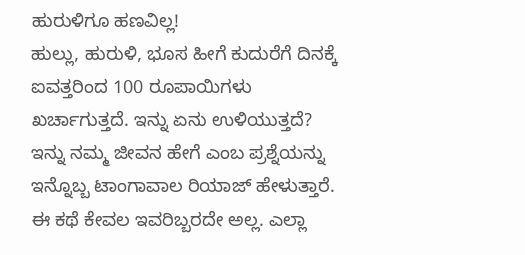ಹುರುಳಿಗೂ ಹಣವಿಲ್ಲ!
ಹುಲ್ಲು, ಹುರುಳಿ, ಭೂಸ ಹೀಗೆ ಕುದುರೆಗೆ ದಿನಕ್ಕೆ ಐವತ್ತರಿಂದ 100 ರೂಪಾಯಿಗಳು ಖರ್ಚಾಗುತ್ತದೆ. ಇನ್ನು ಏನು ಉಳಿಯುತ್ತದೆ? ಇನ್ನು ನಮ್ಮ ಜೀವನ ಹೇಗೆ ಎಂಬ ಪ್ರಶ್ನೆಯನ್ನು ಇನ್ನೊಬ್ಬ ಟಾಂಗಾವಾಲ ರಿಯಾಜ್ ಹೇಳುತ್ತಾರೆ. ಈ ಕಥೆ ಕೇವಲ ಇವರಿಬ್ಬರದೇ ಅಲ್ಲ. ಎಲ್ಲಾ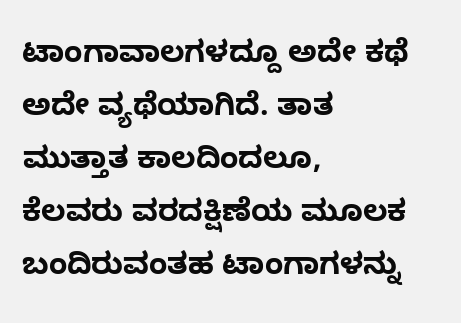ಟಾಂಗಾವಾಲಗಳದ್ದೂ ಅದೇ ಕಥೆ ಅದೇ ವ್ಯಥೆಯಾಗಿದೆ. ತಾತ ಮುತ್ತಾತ ಕಾಲದಿಂದಲೂ, ಕೆಲವರು ವರದಕ್ಷಿಣೆಯ ಮೂಲಕ ಬಂದಿರುವಂತಹ ಟಾಂಗಾಗಳನ್ನು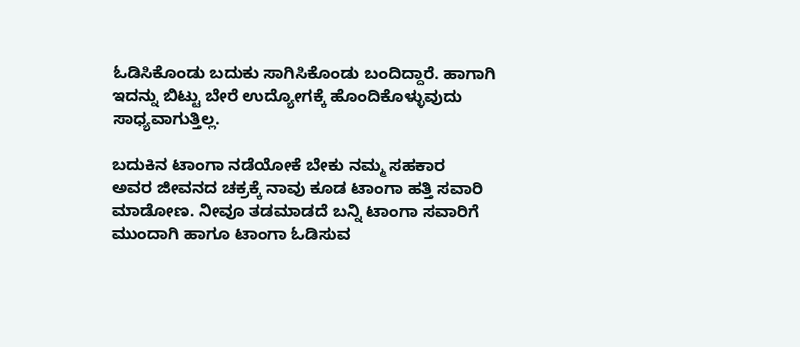ಓಡಿಸಿಕೊಂಡು ಬದುಕು ಸಾಗಿಸಿಕೊಂಡು ಬಂದಿದ್ದಾರೆ. ಹಾಗಾಗಿ ಇದನ್ನು ಬಿಟ್ಟು ಬೇರೆ ಉದ್ಯೋಗಕ್ಕೆ ಹೊಂದಿಕೊಳ್ಳುವುದು ಸಾಧ್ಯವಾಗುತ್ತಿಲ್ಲ.

ಬದುಕಿನ ಟಾಂಗಾ ನಡೆಯೋಕೆ ಬೇಕು ನಮ್ಮ ಸಹಕಾರ
ಅವರ ಜೀವನದ ಚಕ್ರಕ್ಕೆ ನಾವು ಕೂಡ ಟಾಂಗಾ ಹತ್ತಿ ಸವಾರಿ ಮಾಡೋಣ. ನೀವೂ ತಡಮಾಡದೆ ಬನ್ನಿ ಟಾಂಗಾ ಸವಾರಿಗೆ ಮುಂದಾಗಿ ಹಾಗೂ ಟಾಂಗಾ ಓಡಿಸುವ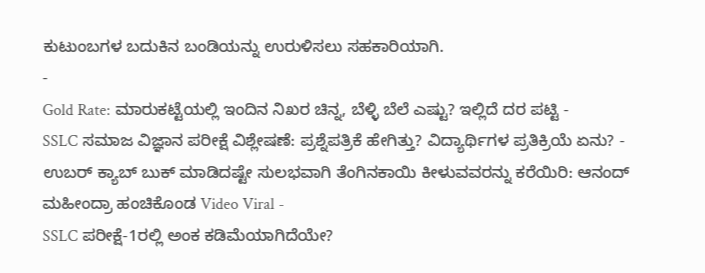ಕುಟುಂಬಗಳ ಬದುಕಿನ ಬಂಡಿಯನ್ನು ಉರುಳಿಸಲು ಸಹಕಾರಿಯಾಗಿ.
-
Gold Rate: ಮಾರುಕಟ್ಟೆಯಲ್ಲಿ ಇಂದಿನ ನಿಖರ ಚಿನ್ನ, ಬೆಳ್ಳಿ ಬೆಲೆ ಎಷ್ಟು? ಇಲ್ಲಿದೆ ದರ ಪಟ್ಟಿ -
SSLC ಸಮಾಜ ವಿಜ್ಞಾನ ಪರೀಕ್ಷೆ ವಿಶ್ಲೇಷಣೆ: ಪ್ರಶ್ನೆಪತ್ರಿಕೆ ಹೇಗಿತ್ತು? ವಿದ್ಯಾರ್ಥಿಗಳ ಪ್ರತಿಕ್ರಿಯೆ ಏನು? -
ಉಬರ್ ಕ್ಯಾಬ್ ಬುಕ್ ಮಾಡಿದಷ್ಟೇ ಸುಲಭವಾಗಿ ತೆಂಗಿನಕಾಯಿ ಕೀಳುವವರನ್ನು ಕರೆಯಿರಿ: ಆನಂದ್ ಮಹೀಂದ್ರಾ ಹಂಚಿಕೊಂಡ Video Viral -
SSLC ಪರೀಕ್ಷೆ-1ರಲ್ಲಿ ಅಂಕ ಕಡಿಮೆಯಾಗಿದೆಯೇ?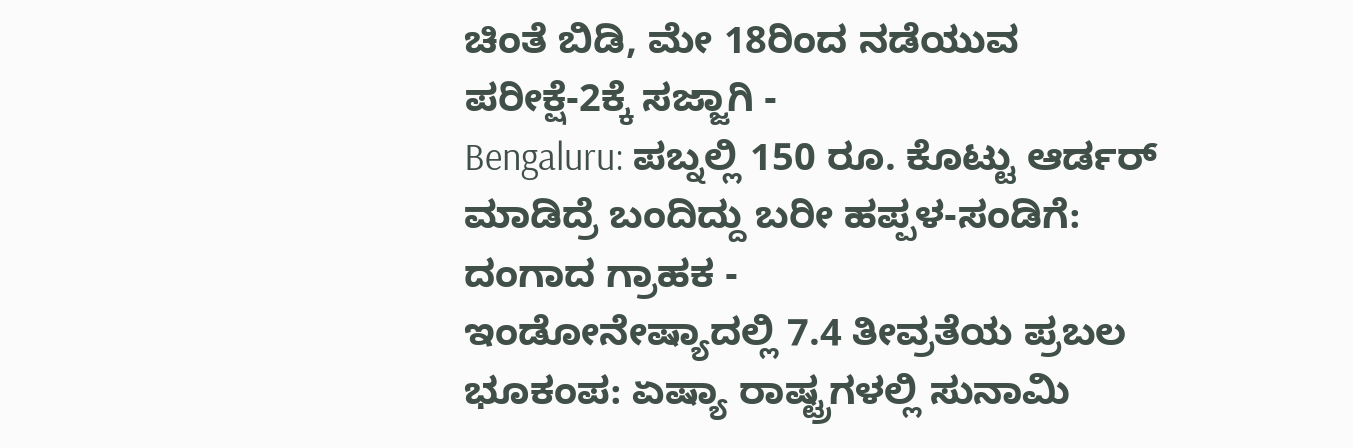ಚಿಂತೆ ಬಿಡಿ, ಮೇ 18ರಿಂದ ನಡೆಯುವ ಪರೀಕ್ಷೆ-2ಕ್ಕೆ ಸಜ್ಜಾಗಿ -
Bengaluru: ಪಬ್ನಲ್ಲಿ 150 ರೂ. ಕೊಟ್ಟು ಆರ್ಡರ್ ಮಾಡಿದ್ರೆ ಬಂದಿದ್ದು ಬರೀ ಹಪ್ಪಳ-ಸಂಡಿಗೆ: ದಂಗಾದ ಗ್ರಾಹಕ -
ಇಂಡೋನೇಷ್ಯಾದಲ್ಲಿ 7.4 ತೀವ್ರತೆಯ ಪ್ರಬಲ ಭೂಕಂಪ: ಏಷ್ಯಾ ರಾಷ್ಟ್ರಗಳಲ್ಲಿ ಸುನಾಮಿ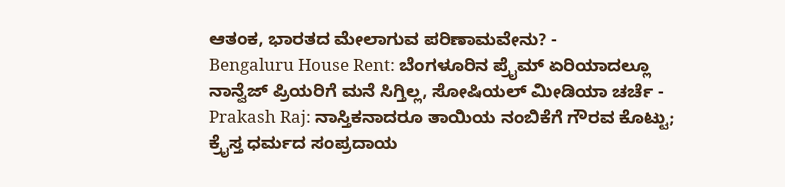ಆತಂಕ, ಭಾರತದ ಮೇಲಾಗುವ ಪರಿಣಾಮವೇನು? -
Bengaluru House Rent: ಬೆಂಗಳೂರಿನ ಪ್ರೈಮ್ ಏರಿಯಾದಲ್ಲೂ ನಾನ್ವೆಜ್ ಪ್ರಿಯರಿಗೆ ಮನೆ ಸಿಗ್ತಿಲ್ಲ, ಸೋಷಿಯಲ್ ಮೀಡಿಯಾ ಚರ್ಚೆ -
Prakash Raj: ನಾಸ್ತಿಕನಾದರೂ ತಾಯಿಯ ನಂಬಿಕೆಗೆ ಗೌರವ ಕೊಟ್ಟು; ಕ್ರೈಸ್ತ ಧರ್ಮದ ಸಂಪ್ರದಾಯ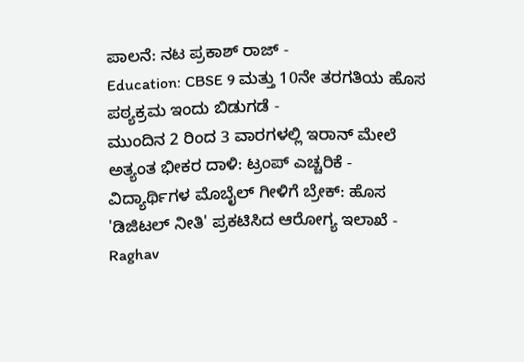ಪಾಲನೆ: ನಟ ಪ್ರಕಾಶ್ ರಾಜ್ -
Education: CBSE 9 ಮತ್ತು 10ನೇ ತರಗತಿಯ ಹೊಸ ಪಠ್ಯಕ್ರಮ ಇಂದು ಬಿಡುಗಡೆ -
ಮುಂದಿನ 2 ರಿಂದ 3 ವಾರಗಳಲ್ಲಿ ಇರಾನ್ ಮೇಲೆ ಅತ್ಯಂತ ಭೀಕರ ದಾಳಿ: ಟ್ರಂಪ್ ಎಚ್ಚರಿಕೆ -
ವಿದ್ಯಾರ್ಥಿಗಳ ಮೊಬೈಲ್ ಗೀಳಿಗೆ ಬ್ರೇಕ್: ಹೊಸ 'ಡಿಜಿಟಲ್ ನೀತಿ' ಪ್ರಕಟಿಸಿದ ಆರೋಗ್ಯ ಇಲಾಖೆ -
Raghav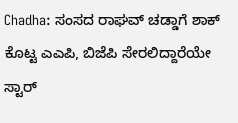Chadha: ಸಂಸದ ರಾಘವ್ ಚಡ್ಡಾಗೆ ಶಾಕ್ ಕೊಟ್ಟ ಎಎಪಿ, ಬಿಜೆಪಿ ಸೇರಲಿದ್ದಾರೆಯೇ ಸ್ಟಾರ್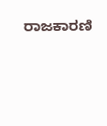ರಾಜಕಾರಣಿ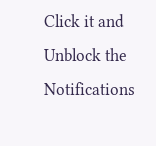Click it and Unblock the Notifications